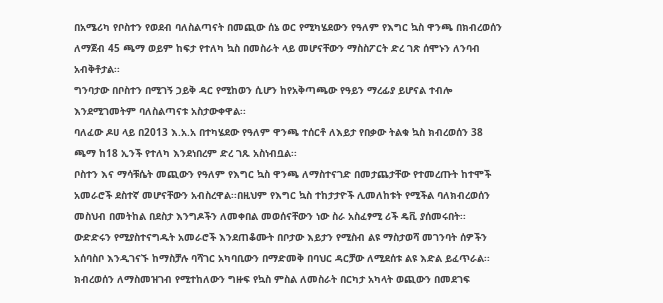በአሜሪካ የቦስተን የወደብ ባለስልጣናት በመጪው ሰኔ ወር የሚካሄደውን የዓለም የእግር ኳስ ዋንጫ በክብረወሰን ለማጀብ 45 ጫማ ወይም ከፍታ የተለካ ኳስ በመስራት ላይ መሆናቸውን ማስስፖርት ድረ ገጽ ሰሞኑን ለንባብ አብቅቶታል፡፡
ግንባታው በቦስተን በሚገኝ ኃይቅ ዳር የሚከወን ሲሆን ከየአቅጣጫው የዓይን ማረፊያ ይሆናል ተብሎ እንደሚገመትም ባለስልጣናቱ አስታውቀዋል፡፡
ባለፈው ዶሀ ላይ በ2013 እ.አ.አ በተካሄደው የዓለም ዋንጫ ተሰርቶ ለእይታ የበቃው ትልቁ ኳስ ክብረወሰን 38 ጫማ ከ18 ኢንች የተለካ እንደነበረም ድረ ገጹ አስነብቧል፡፡
ቦስተን እና ማሳቹሴት መጪውን የዓለም የእግር ኳስ ዋንጫ ለማስተናገድ በመታጨታቸው የተመረጡት ከተሞች አመራሮች ደስተኛ መሆናቸውን አብስረዋል፡፡በዚህም የእግር ኳስ ተከታታዮች ሊመለከቱት የሚችል ባለክብረወሰን መስህብ በመትከል በደስታ እንግዶችን ለመቀበል መወሰናቸውን ነው ስራ አስፈፃሚ ሪች ዴቪ ያሰመሩበት፡፡
ውድድሩን የሚያስተናግዱት አመራሮች እንደጠቆሙት በቦታው እይታን የሚስብ ልዩ ማስታወሻ መገንባት ሰዎችን አሰባስቦ እንዲገናኙ ከማስቻሉ ባሻገር አካባቢውን በማድመቅ በባህር ዳርቻው ለሚደሰቱ ልዩ እድል ይፈጥራል፡፡
ክብረወሰን ለማስመዝገብ የሚተከለውን ግዙፍ የኳስ ምስል ለመስራት በርካታ አካላት ወጪውን በመደገፍ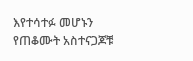እየተሳተፉ መሆኑን የጠቆሙት አስተናጋጆቹ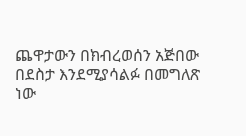ጨዋታውን በክብረወሰን አጅበው በደስታ እንደሚያሳልፉ በመግለጽ ነው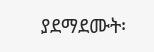ያደማደሙት፡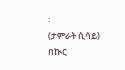፡
(ታምራት ሲሳይ)
በኲር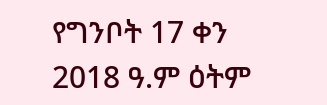የግንቦት 17 ቀን 2018 ዓ.ም ዕትም